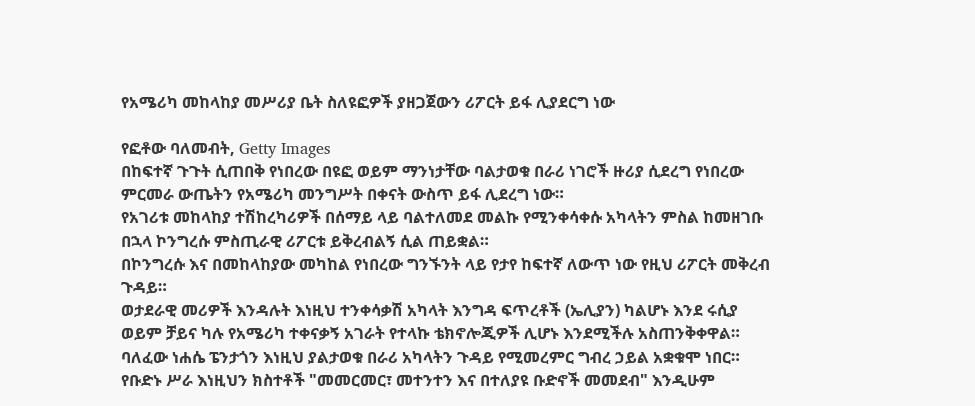የአሜሪካ መከላከያ መሥሪያ ቤት ስለዩፎዎች ያዘጋጀውን ሪፖርት ይፋ ሊያደርግ ነው

የፎቶው ባለመብት, Getty Images
በከፍተኛ ጉጉት ሲጠበቅ የነበረው በዩፎ ወይም ማንነታቸው ባልታወቁ በራሪ ነገሮች ዙሪያ ሲደረግ የነበረው ምርመራ ውጤትን የአሜሪካ መንግሥት በቀናት ውስጥ ይፋ ሊደረግ ነው።
የአገሪቱ መከላከያ ተሽከረካሪዎች በሰማይ ላይ ባልተለመደ መልኩ የሚንቀሳቀሱ አካላትን ምስል ከመዘገቡ በኋላ ኮንግረሱ ምስጢራዊ ሪፖርቱ ይቅረብልኝ ሲል ጠይቋል።
በኮንግረሱ እና በመከላከያው መካከል የነበረው ግንኙንት ላይ የታየ ከፍተኛ ለውጥ ነው የዚህ ሪፖርት መቅረብ ጉዳይ።
ወታደራዊ መሪዎች እንዳሉት እነዚህ ተንቀሳቃሽ አካላት እንግዳ ፍጥረቶች (ኤሊያን) ካልሆኑ እንደ ሩሲያ ወይም ቻይና ካሉ የአሜሪካ ተቀናቃኝ አገራት የተላኩ ቴክኖሎጂዎች ሊሆኑ እንደሚችሉ አስጠንቅቀዋል።
ባለፈው ነሐሴ ፔንታጎን እነዚህ ያልታወቁ በራሪ አካላትን ጉዳይ የሚመረምር ግብረ ኃይል አቋቁሞ ነበር።
የቡድኑ ሥራ እነዚህን ክስተቶች "መመርመር፣ መተንተን እና በተለያዩ ቡድኖች መመደብ" እንዲሁም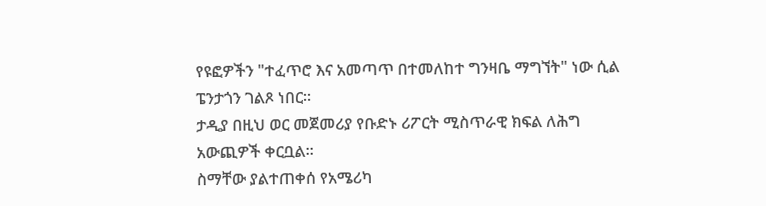የዩፎዎችን "ተፈጥሮ እና አመጣጥ በተመለከተ ግንዛቤ ማግኘት" ነው ሲል ፔንታጎን ገልጾ ነበር።
ታዲያ በዚህ ወር መጀመሪያ የቡድኑ ሪፖርት ሚስጥራዊ ክፍል ለሕግ አውጪዎች ቀርቧል።
ስማቸው ያልተጠቀሰ የአሜሪካ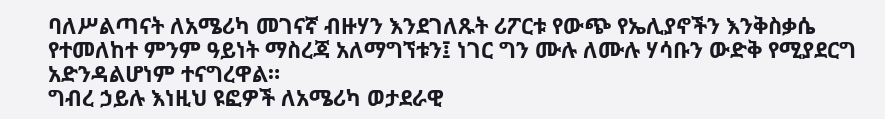ባለሥልጣናት ለአሜሪካ መገናኛ ብዙሃን እንደገለጹት ሪፖርቱ የውጭ የኤሊያኖችን እንቅስቃሴ የተመለከተ ምንም ዓይነት ማስረጃ አለማግኘቱን፤ ነገር ግን ሙሉ ለሙሉ ሃሳቡን ውድቅ የሚያደርግ አድንዳልሆነም ተናግረዋል።
ግብረ ኃይሉ እነዚህ ዩፎዎች ለአሜሪካ ወታደራዊ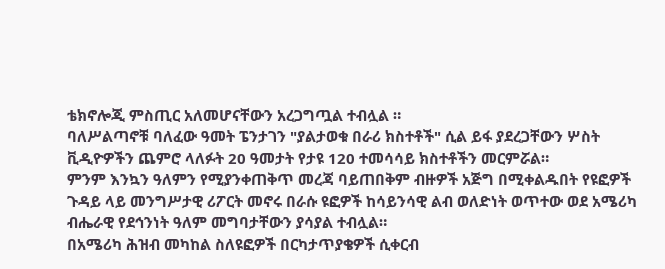ቴክኖሎጂ ምስጢር አለመሆናቸውን አረጋግጧል ተብሏል ።
ባለሥልጣኖቹ ባለፈው ዓመት ፔንታገን "ያልታወቁ በራሪ ክስተቶች" ሲል ይፋ ያደረጋቸውን ሦስት ቪዲዮዎችን ጨምሮ ላለፉት 20 ዓመታት የታዩ 120 ተመሳሳይ ክስተቶችን መርምሯል።
ምንም እንኳን ዓለምን የሚያንቀጠቅጥ መረጃ ባይጠበቅም ብዙዎች አጅግ በሚቀልዱበት የዩፎዎች ጉዳይ ላይ መንግሥታዊ ሪፖርት መኖሩ በራሱ ዩፎዎች ከሳይንሳዊ ልብ ወለድነት ወጥተው ወደ አሜሪካ ብሔራዊ የደኅንነት ዓለም መግባታቸውን ያሳያል ተብሏል።
በአሜሪካ ሕዝብ መካከል ስለዩፎዎች በርካታጥያቄዎች ሲቀርብ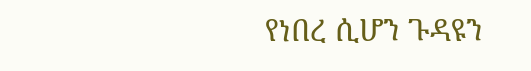የነበረ ሲሆን ጉዳዩን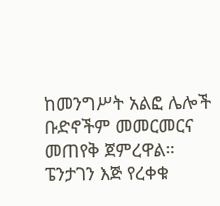ከመንግሥት አልፎ ሌሎች ቡድኖችም መመርመርና መጠየቅ ጀምረዋል።
ፔንታገን እጅ የረቀቁ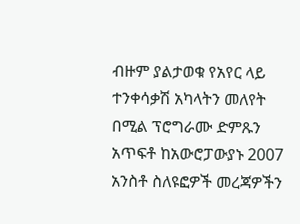ብዙም ያልታወቁ የአየር ላይ ተንቀሳቃሽ አካላትን መለየት በሚል ፕሮግራሙ ድምጹን አጥፍቶ ከአውሮፓውያኑ 2007 አንስቶ ስለዩፎዎች መረጃዎችን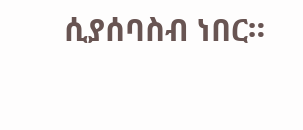ሲያሰባስብ ነበር።